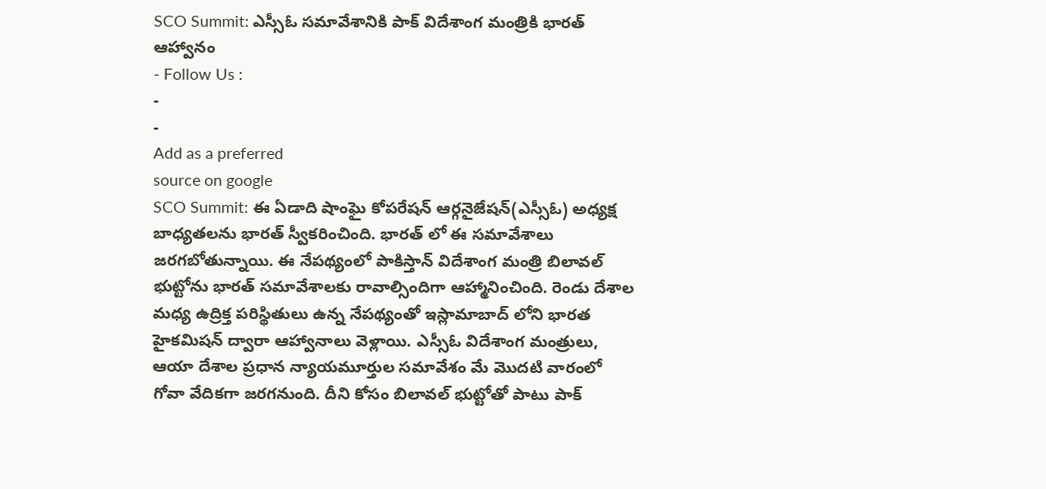SCO Summit: ఎస్సీఓ సమావేశానికి పాక్ విదేశాంగ మంత్రికి భారత్ ఆహ్వానం
- Follow Us :
-
-
Add as a preferred
source on google
SCO Summit: ఈ ఏడాది షాంఘై కోపరేషన్ ఆర్గనైజేషన్(ఎస్సీఓ) అధ్యక్ష బాధ్యతలను భారత్ స్వీకరించింది. భారత్ లో ఈ సమావేశాలు జరగబోతున్నాయి. ఈ నేపథ్యంలో పాకిస్తాన్ విదేశాంగ మంత్రి బిలావల్ భుట్టోను భారత్ సమావేశాలకు రావాల్సిందిగా ఆహ్మానించింది. రెండు దేశాల మధ్య ఉద్రిక్త పరిస్థితులు ఉన్న నేపథ్యంతో ఇస్లామాబాద్ లోని భారత హైకమిషన్ ద్వారా ఆహ్వానాలు వెళ్లాయి. ఎస్సీఓ విదేశాంగ మంత్రులు, ఆయా దేశాల ప్రధాన న్యాయమూర్తుల సమావేశం మే మొదటి వారంలో గోవా వేదికగా జరగనుంది. దీని కోసం బిలావల్ భుట్టోతో పాటు పాక్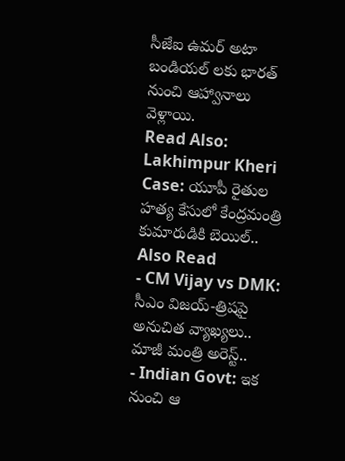సీజేఐ ఉమర్ అటా బండియల్ లకు భారత్ నుంచి ఆహ్వానాలు వెళ్లాయి.
Read Also: Lakhimpur Kheri Case: యూపీ రైతుల హత్య కేసులో కేంద్రమంత్రి కుమారుడికి బెయిల్..
Also Read
- CM Vijay vs DMK: సీఎం విజయ్-త్రిషపై అనుచిత వ్యాఖ్యలు.. మాజీ మంత్రి అరెస్ట్..
- Indian Govt: ఇక నుంచి ఆ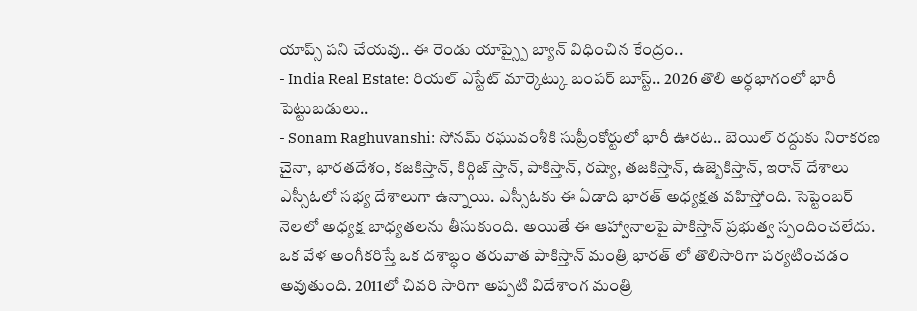యాప్స్ పని చేయవు.. ఈ రెండు యాప్స్పై బ్యాన్ విధించిన కేంద్రం..
- India Real Estate: రియల్ ఎస్టేట్ మార్కెట్కు బంపర్ బూస్ట్.. 2026 తొలి అర్ధభాగంలో భారీ పెట్టుబడులు..
- Sonam Raghuvanshi: సోనమ్ రఘువంశీకి సుప్రీంకోర్టులో భారీ ఊరట.. బెయిల్ రద్దుకు నిరాకరణ
చైనా, భారతదేశం, కజకిస్తాన్, కిర్గిజ్ స్తాన్, పాకిస్తాన్, రష్యా, తజకిస్తాన్, ఉజ్బెకిస్తాన్, ఇరాన్ దేశాలు ఎస్సీఓలో సభ్య దేశాలుగా ఉన్నాయి. ఎస్సీఓకు ఈ ఏడాది భారత్ అధ్యక్షత వహిస్తోంది. సెప్టెంబర్ నెలలో అధ్యక్ష బాధ్యతలను తీసుకుంది. అయితే ఈ ఆహ్వానాలపై పాకిస్తాన్ ప్రభుత్వ స్పందించలేదు. ఒక వేళ అంగీకరిస్తే ఒక దశాబ్ధం తరువాత పాకిస్తాన్ మంత్రి భారత్ లో తొలిసారిగా పర్యటించడం అవుతుంది. 2011లో చివరి సారిగా అప్పటి విదేశాంగ మంత్రి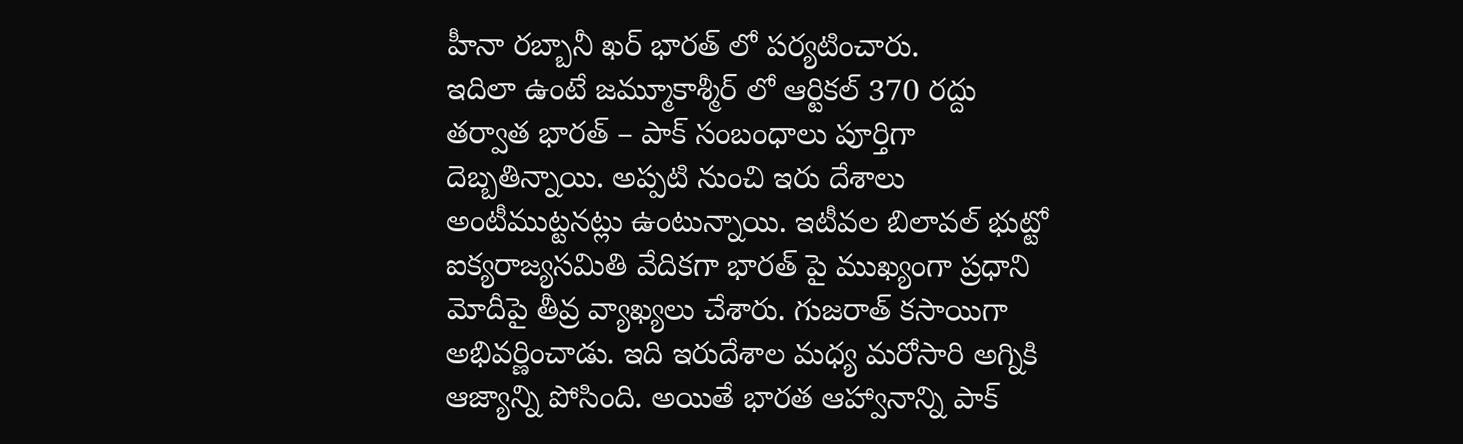హీనా రబ్బానీ ఖర్ భారత్ లో పర్యటించారు.
ఇదిలా ఉంటే జమ్మూకాశ్మీర్ లో ఆర్టికల్ 370 రద్దు తర్వాత భారత్ – పాక్ సంబంధాలు పూర్తిగా దెబ్బతిన్నాయి. అప్పటి నుంచి ఇరు దేశాలు అంటీముట్టనట్లు ఉంటున్నాయి. ఇటీవల బిలావల్ భుట్టో ఐక్యరాజ్యసమితి వేదికగా భారత్ పై ముఖ్యంగా ప్రధాని మోదీపై తీవ్ర వ్యాఖ్యలు చేశారు. గుజరాత్ కసాయిగా అభివర్ణించాడు. ఇది ఇరుదేశాల మధ్య మరోసారి అగ్నికి ఆజ్యాన్ని పోసింది. అయితే భారత ఆహ్వానాన్ని పాక్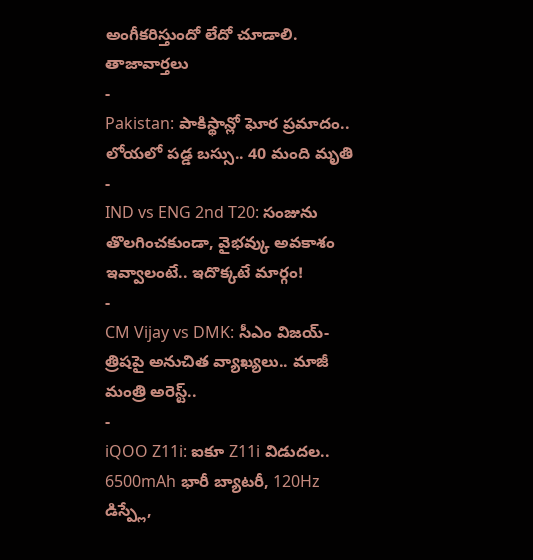అంగీకరిస్తుందో లేదో చూడాలి.
తాజావార్తలు
-
Pakistan: పాకిస్థాన్లో ఘోర ప్రమాదం.. లోయలో పడ్డ బస్సు.. 40 మంది మృతి
-
IND vs ENG 2nd T20: సంజును తొలగించకుండా, వైభవ్కు అవకాశం ఇవ్వాలంటే.. ఇదొక్కటే మార్గం!
-
CM Vijay vs DMK: సీఎం విజయ్-త్రిషపై అనుచిత వ్యాఖ్యలు.. మాజీ మంత్రి అరెస్ట్..
-
iQOO Z11i: ఐకూ Z11i విడుదల.. 6500mAh భారీ బ్యాటరీ, 120Hz డిస్ప్లే,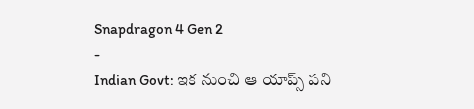Snapdragon 4 Gen 2
-
Indian Govt: ఇక నుంచి ఆ యాప్స్ పని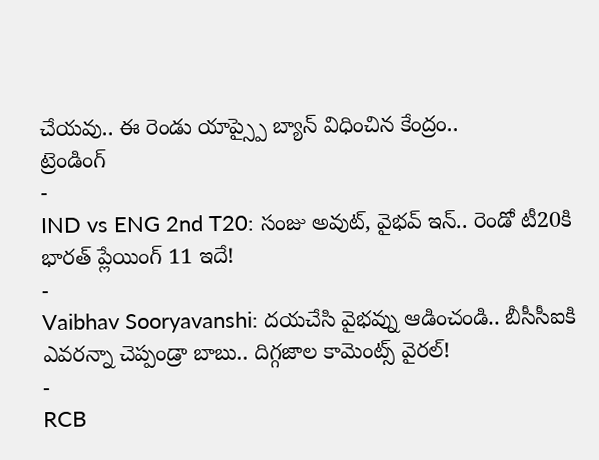చేయవు.. ఈ రెండు యాప్స్పై బ్యాన్ విధించిన కేంద్రం..
ట్రెండింగ్
-
IND vs ENG 2nd T20: సంజు అవుట్, వైభవ్ ఇన్.. రెండో టీ20కి భారత్ ప్లేయింగ్ 11 ఇదే!
-
Vaibhav Sooryavanshi: దయచేసి వైభవ్ను ఆడించండి.. బీసీసీఐకి ఎవరన్నా చెప్పండ్రా బాబు.. దిగ్గజాల కామెంట్స్ వైరల్!
-
RCB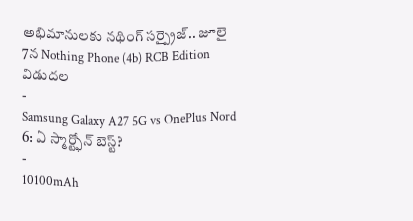అభిమానులకు నథింగ్ సర్ప్రైజ్.. జూలై 7న Nothing Phone (4b) RCB Edition విడుదల
-
Samsung Galaxy A27 5G vs OnePlus Nord 6: ఏ స్మార్ట్ఫోన్ బెస్ట్?
-
10100mAh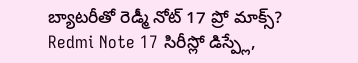బ్యాటరీతో రెడ్మీ నోట్ 17 ప్రో మాక్స్? Redmi Note 17 సిరీస్లో డిస్ప్లే,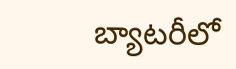బ్యాటరీలో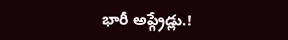భారీ అప్గ్రేడ్లు.!